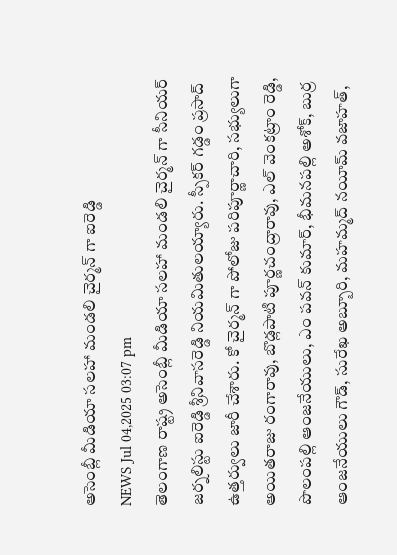అసెంబ్లీ మీడియా సలహా మండలి చైర్మన్ గా ఐరెడ్డి
NEWS Jul 04,2025 03:07 pm
తెలంగాణ రాష్ట్ర అసెంబ్లీ మీడియా సలహా మండలి చైర్మన్ గా సీనియర్ జర్నలిస్టు ఐరెడ్డి శ్రీనివాసరెడ్డి నియమితులయ్యారు. స్పీకర్ గడ్డం ప్రసాద్ ఉత్తర్వులు జారీ చేశారు. కో చైర్మన్ గా పోలోజు పరిపూర్ణాచారి, సభ్యులుగా అయితరాజు రంగారావు, బొడ్లపాటి పూర్ణచంద్రారావు, ఎల్ వెంకట్రాం రెడ్డి, పొలంపల్లి ఆంజనేయులు, ఎం పవన్ కుమార్, భీమనపల్లి అశోక్, బుర్ర ఆంజనేయులు గౌడ్, సురేఖ అబ్బూరి, మహమ్మద్ నయీమ్ వజాహత్,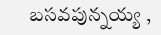బసవపున్నయ్య ,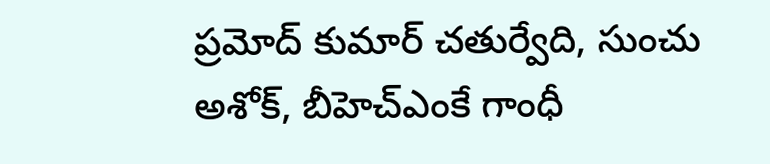ప్రమోద్ కుమార్ చతుర్వేది, సుంచు అశోక్, బీహెచ్ఎంకే గాంధీ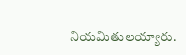నియమితులయ్యారు.